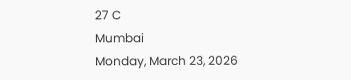27 C
Mumbai
Monday, March 23, 2026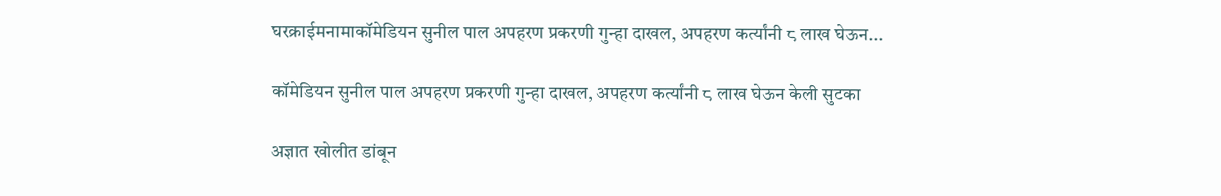घरक्राईमनामाकॉमेडियन सुनील पाल अपहरण प्रकरणी गुन्हा दाखल, अपहरण कर्त्यांनी ८ लाख घेऊन...

कॉमेडियन सुनील पाल अपहरण प्रकरणी गुन्हा दाखल, अपहरण कर्त्यांनी ८ लाख घेऊन केली सुटका

अज्ञात खोलीत डांबून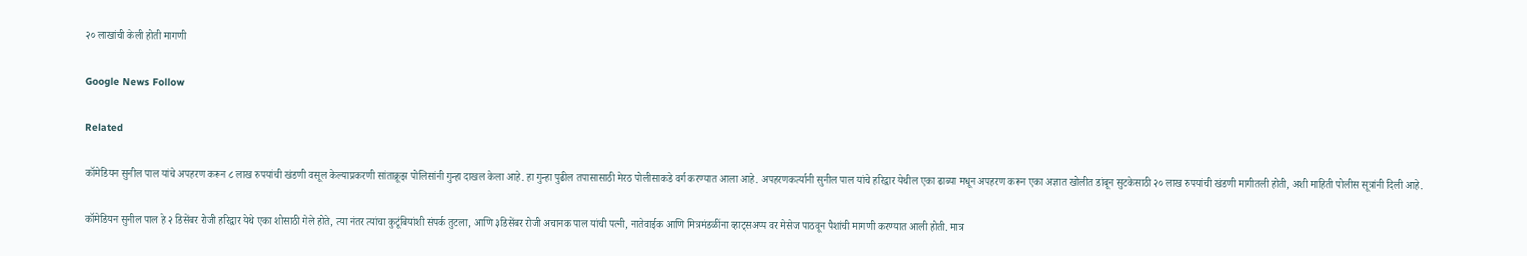२० लाखांची केली होती मागणी

Google News Follow

Related

कॉमेडियन सुनील पाल यांचे अपहरण करून ८ लाख रुपयांची खंडणी वसूल केल्याप्रकरणी सांताक्रूझ पोलिसांनी गुन्हा दाखल केला आहे. हा गुन्हा पुढील तपासासाठी मेरठ पोलीसाकडे वर्ग करण्यात आला आहे. अपहरणकर्त्यानी सुनील पाल यांचे हरिद्वार येथील एका ढाब्या मधून अपहरण करून एका अज्ञात खोलीत डांबून सुटकेसाठी २० लाख रुपयांची खंडणी मागीतली होती, अशी माहिती पोलीस सूत्रांनी दिली आहे.

कॉमेडियन सुनील पाल हे २ डिसेंबर रोजी हरिद्वार येथे एका शोसाठी गेले होते, त्या नंतर त्यांचा कुटूंबियांशी संपर्क तुटला, आणि ३डिसेंबर रोजी अचानक पाल यांची पत्नी, नातेवाईक आणि मित्रमंडळींना व्हाट्सअप्प वर मेसेज पाठवून पैशांची मागणी करण्यात आली होती. मात्र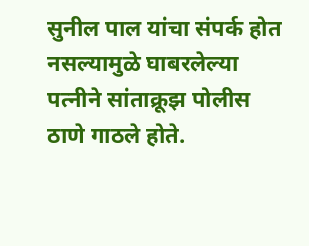सुनील पाल यांचा संपर्क होत नसल्यामुळे घाबरलेल्या पत्नीने सांताक्रूझ पोलीस ठाणे गाठले होते.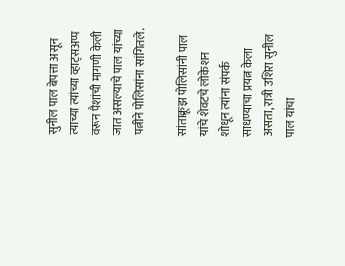सुनील पाल बेपत्ता असून त्याच्या त्यांच्या व्हाट्सअप्प वरून पैशांची मागणी केली जात असल्याचे पाल यांच्या पत्नीने पोलिसांना सांगितले.

सांताक्रूझ पोलिसांनी पाल यांचे शेवटचे लोकेशन शोधून त्यांना संपर्क साधण्याचा प्रयत्न केला असता, रात्री उशिरा सुनील पाल यांचा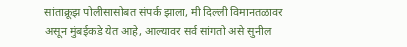सांताक्रूझ पोलीसासोबत संपर्क झाला, मी दिल्ली विमानतळावर असून मुंबईकडे येत आहे, आल्यावर सर्व सांगतो असे सुनील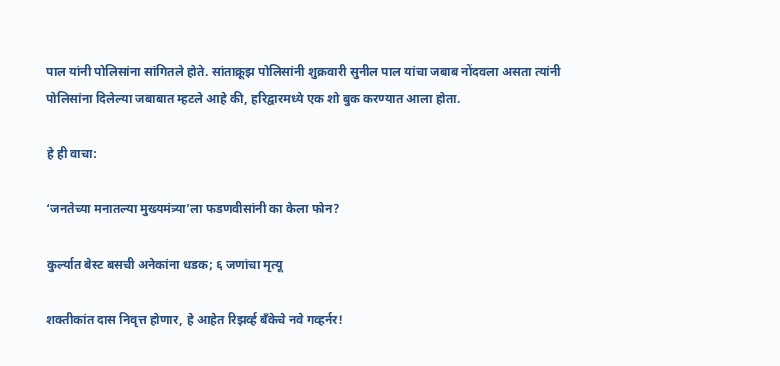पाल यांनी पोलिसांना सांगितले होते. सांताक्रूझ पोलिसांनी शुक्रवारी सुनील पाल यांचा जबाब नोंदवला असता त्यांनी पोलिसांना दिलेल्या जबाबात म्हटले आहे की, हरिद्वारमध्ये एक शो बुक करण्यात आला होता.

हे ही वाचा:

‘जनतेच्या मनातल्या मुख्यमंत्र्या’ला फडणवीसांनी का केला फोन?

कुर्ल्यात बेस्ट बसची अनेकांना धडक; ६ जणांचा मृत्यू

शक्तीकांत दास निवृत्त होणार, हे आहेत रिझर्व्ह बँकेचे नवे गव्हर्नर!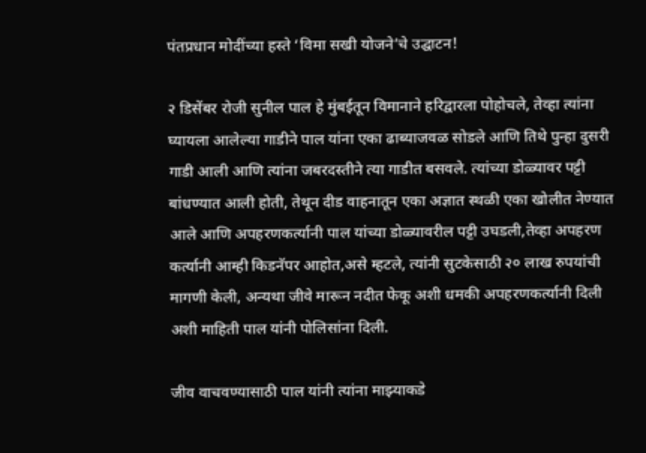पंतप्रधान मोदींच्या हस्ते ‘विमा सखी योजने’चे उद्घाटन!

२ डिसेंबर रोजी सुनील पाल हे मुंबईतून विमानाने हरिद्वारला पोहोचले, तेव्हा त्यांना घ्यायला आलेल्या गाडीने पाल यांना एका ढाब्याजवळ सोडले आणि तिथे पुन्हा दुसरी गाडी आली आणि त्यांना जबरदस्तीने त्या गाडीत बसवले. त्यांच्या डोळ्यावर पट्टी बांधण्यात आली होती, तेथून दीड वाहनातून एका अज्ञात स्थळी एका खोलीत नेण्यात आले आणि अपहरणकर्त्यानी पाल यांच्या डोळ्यावरील पट्टी उघडली,तेव्हा अपहरण कर्त्यानी आम्ही किडनॅपर आहोत,असे म्हटले, त्यांनी सुटकेसाठी २० लाख रुपयांची मागणी केली, अन्यथा जीवे मारून नदीत फेकू अशी धमकी अपहरणकर्त्यानी दिली अशी माहिती पाल यांनी पोलिसांना दिली.

जीव वाचवण्यासाठी पाल यांनी त्यांना माझ्याकडे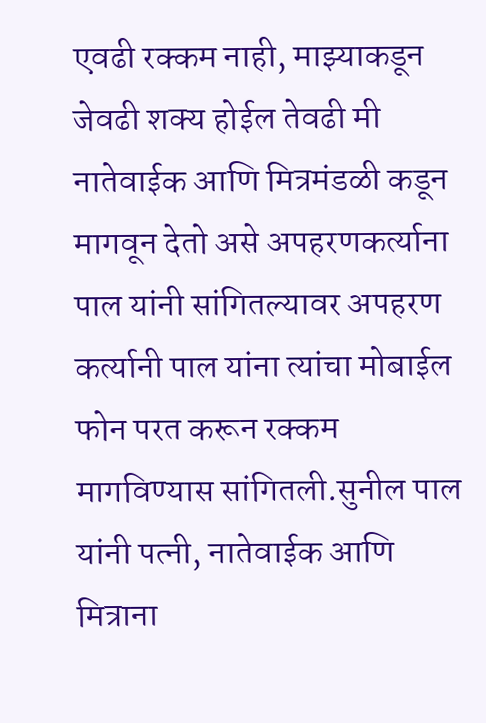एवढी रक्कम नाही, माझ्याकडून जेवढी शक्य होईल तेवढी मी नातेवाईक आणि मित्रमंडळी कडून मागवून देतो असे अपहरणकर्त्याना पाल यांनी सांगितल्यावर अपहरण कर्त्यानी पाल यांना त्यांचा मोबाईल फोन परत करून रक्कम मागविण्यास सांगितली.सुनील पाल यांनी पत्नी, नातेवाईक आणि मित्राना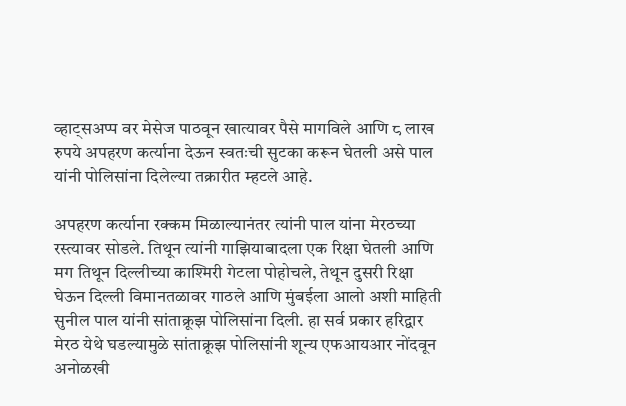व्हाट्सअप्प वर मेसेज पाठवून खात्यावर पैसे मागविले आणि ८ लाख रुपये अपहरण कर्त्याना देऊन स्वतःची सुटका करून घेतली असे पाल यांनी पोलिसांना दिलेल्या तक्रारीत म्हटले आहे.

अपहरण कर्त्याना रक्कम मिळाल्यानंतर त्यांनी पाल यांना मेरठच्या रस्त्यावर सोडले. तिथून त्यांनी गाझियाबादला एक रिक्षा घेतली आणि मग तिथून दिल्लीच्या काश्मिरी गेटला पोहोचले, तेथून दुसरी रिक्षा घेऊन दिल्ली विमानतळावर गाठले आणि मुंबईला आलो अशी माहिती सुनील पाल यांनी सांताक्रूझ पोलिसांना दिली. हा सर्व प्रकार हरिद्वार मेरठ येथे घडल्यामुळे सांताक्रूझ पोलिसांनी शून्य एफआयआर नोंदवून अनोळखी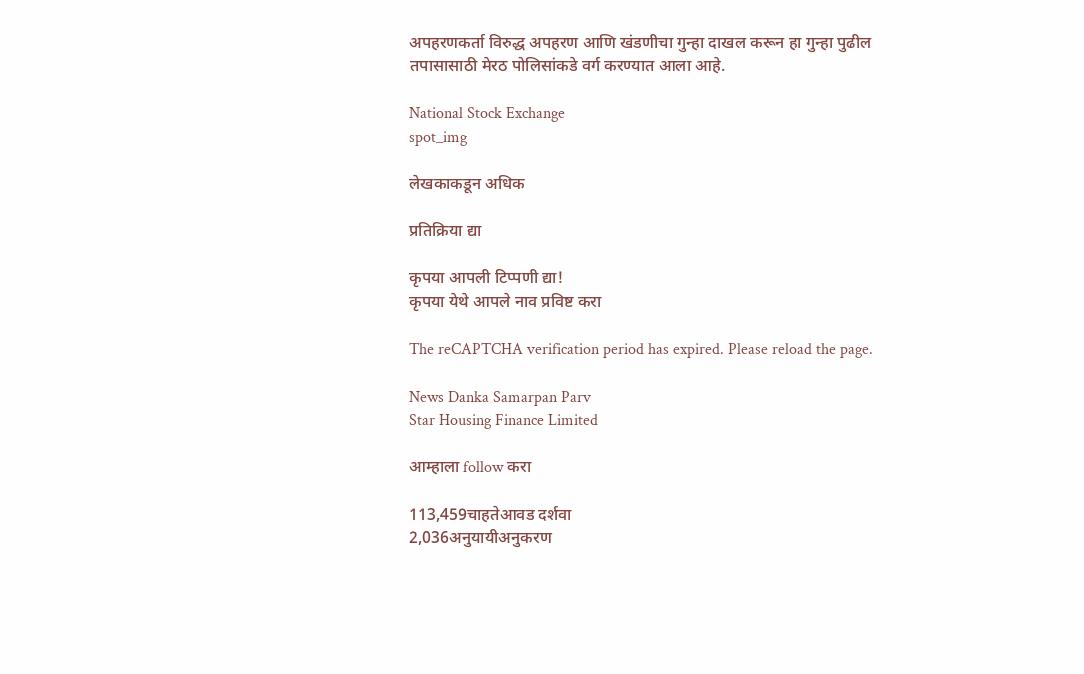अपहरणकर्ता विरुद्ध अपहरण आणि खंडणीचा गुन्हा दाखल करून हा गुन्हा पुढील तपासासाठी मेरठ पोलिसांकडे वर्ग करण्यात आला आहे.

National Stock Exchange
spot_img

लेखकाकडून अधिक

प्रतिक्रिया द्या

कृपया आपली टिप्पणी द्या!
कृपया येथे आपले नाव प्रविष्ट करा

The reCAPTCHA verification period has expired. Please reload the page.

News Danka Samarpan Parv
Star Housing Finance Limited

आम्हाला follow करा

113,459चाहतेआवड दर्शवा
2,036अनुयायीअनुकरण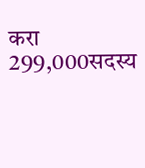करा
299,000सदस्य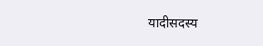यादीसदस्य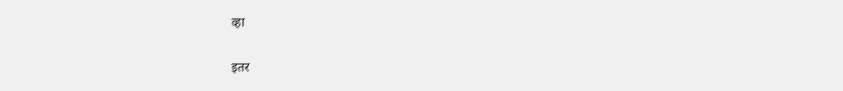व्हा

इतर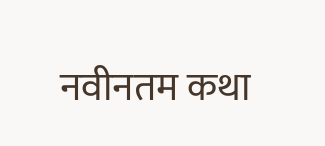नवीनतम कथा